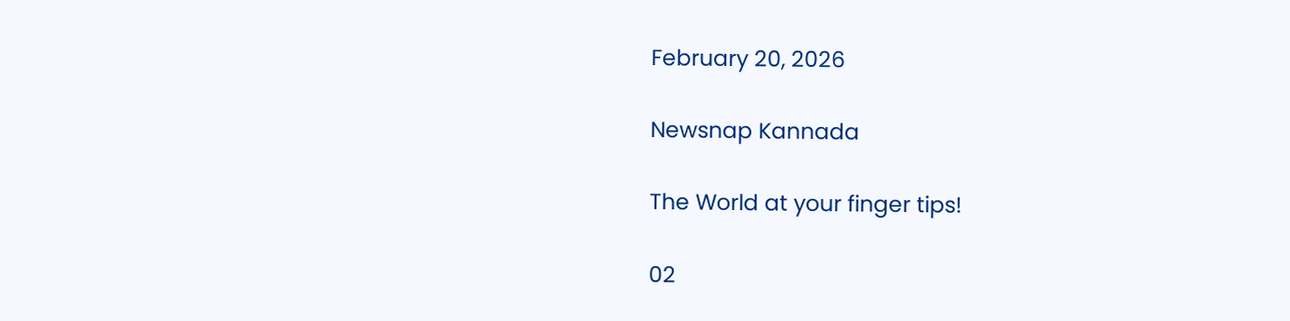February 20, 2026

Newsnap Kannada

The World at your finger tips!

02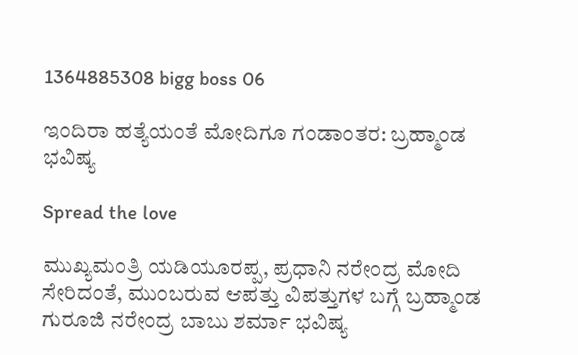1364885308 bigg boss 06

ಇಂದಿರಾ ಹತ್ಯೆಯಂತೆ ಮೋದಿಗೂ ಗಂಡಾಂತರ: ಬ್ರಹ್ಮಾಂಡ ಭವಿಷ್ಯ

Spread the love

ಮುಖ್ಯಮಂತ್ರಿ ಯಡಿಯೂರಪ್ಪ, ಪ್ರಧಾನಿ ನರೇಂದ್ರ ಮೋದಿ ಸೇರಿದಂತೆ, ಮುಂಬರುವ ಆಪತ್ತು ವಿಪತ್ತುಗಳ ಬಗ್ಗೆ ಬ್ರಹ್ಮಾಂಡ ಗುರೂಜಿ ನರೇಂದ್ರ ಬಾಬು ಶರ್ಮಾ ಭವಿಷ್ಯ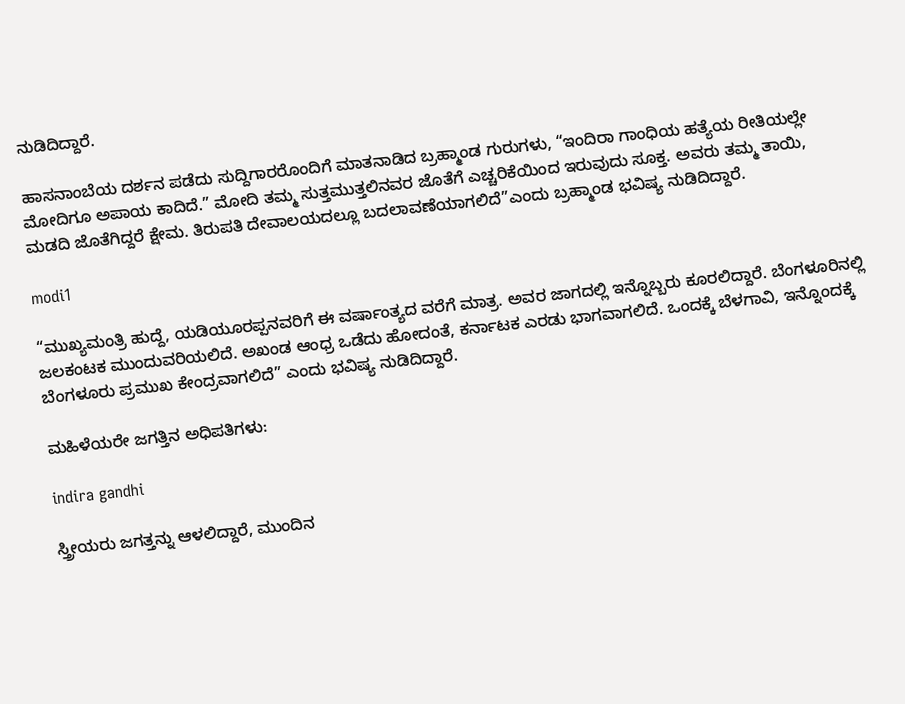ನುಡಿದಿದ್ದಾರೆ.

ಹಾಸನಾಂಬೆಯ ದರ್ಶನ ಪಡೆದು ಸುದ್ದಿಗಾರರೊಂದಿಗೆ ಮಾತನಾಡಿದ ಬ್ರಹ್ಮಾಂಡ ಗುರುಗಳು, “ಇಂದಿರಾ ಗಾಂಧಿಯ ಹತ್ಯೆಯ ರೀತಿಯಲ್ಲೇ ಮೋದಿಗೂ ಅಪಾಯ ಕಾದಿದೆ.” ಮೋದಿ ತಮ್ಮ ಸುತ್ತಮುತ್ತಲಿನವರ ಜೊತೆಗೆ ಎಚ್ಚರಿಕೆಯಿಂದ ಇರುವುದು ಸೂಕ್ತ. ಅವರು ತಮ್ಮ ತಾಯಿ, ಮಡದಿ ಜೊತೆಗಿದ್ದರೆ ಕ್ಷೇಮ. ತಿರುಪತಿ ದೇವಾಲಯದಲ್ಲೂ ಬದಲಾವಣೆಯಾಗಲಿದೆ”ಎಂದು ಬ್ರಹ್ಮಾಂಡ ಭವಿಷ್ಯ ನುಡಿದಿದ್ದಾರೆ.

modi1

“ಮುಖ್ಯಮಂತ್ರಿ ಹುದ್ದೆ, ಯಡಿಯೂರಪ್ಪನವರಿಗೆ ಈ ವರ್ಷಾಂತ್ಯದ ವರೆಗೆ ಮಾತ್ರ. ಅವರ ಜಾಗದಲ್ಲಿ ಇನ್ನೊಬ್ಬರು ಕೂರಲಿದ್ದಾರೆ. ಬೆಂಗಳೂರಿನಲ್ಲಿ ಜಲಕಂಟಕ ಮುಂದುವರಿಯಲಿದೆ. ಅಖಂಡ ಆಂಧ್ರ ಒಡೆದು ಹೋದಂತೆ, ಕರ್ನಾಟಕ ಎರಡು ಭಾಗವಾಗಲಿದೆ. ಒಂದಕ್ಕೆ ಬೆಳಗಾವಿ, ಇನ್ನೊಂದಕ್ಕೆ ಬೆಂಗಳೂರು ಪ್ರಮುಖ ಕೇಂದ್ರವಾಗಲಿದೆ” ಎಂದು ಭವಿಷ್ಯ ನುಡಿದಿದ್ದಾರೆ.

ಮಹಿಳೆಯರೇ ಜಗತ್ತಿನ ಅಧಿಪತಿಗಳು:

indira gandhi

ಸ್ತ್ರೀಯರು ಜಗತ್ತನ್ನು ಆಳಲಿದ್ದಾರೆ, ಮುಂದಿನ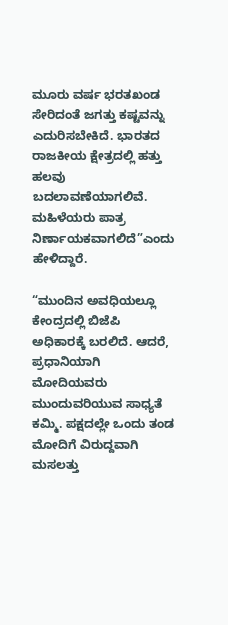ಮೂರು ವರ್ಷ ಭರತಖಂಡ ಸೇರಿದಂತೆ ಜಗತ್ತು ಕಷ್ಟವನ್ನು ಎದುರಿಸಬೇಕಿದೆ. ಭಾರತದ ರಾಜಕೀಯ ಕ್ಷೇತ್ರದಲ್ಲಿ ಹತ್ತು ಹಲವು ಬದಲಾವಣೆಯಾಗಲಿವೆ. ಮಹಿಳೆಯರು ಪಾತ್ರ ನಿರ್ಣಾಯಕವಾಗಲಿದೆ”ಎಂದು ಹೇಳಿದ್ದಾರೆ.

“ಮುಂದಿನ ಅವಧಿಯಲ್ಲೂ ಕೇಂದ್ರದಲ್ಲಿ ಬಿಜೆಪಿ ಅಧಿಕಾರಕ್ಕೆ ಬರಲಿದೆ. ಆದರೆ, ಪ್ರಧಾನಿಯಾಗಿ ಮೋದಿಯವರು ಮುಂದುವರಿಯುವ ಸಾಧ್ಯತೆ ಕಮ್ಮಿ. ಪಕ್ಷದಲ್ಲೇ ಒಂದು ತಂಡ ಮೋದಿಗೆ ವಿರುದ್ದವಾಗಿ ಮಸಲತ್ತು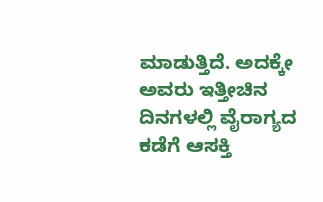ಮಾಡುತ್ತಿದೆ. ಅದಕ್ಕೇ ಅವರು ಇತ್ತೀಚಿನ ದಿನಗಳಲ್ಲಿ ವೈರಾಗ್ಯದ ಕಡೆಗೆ ಆಸಕ್ತಿ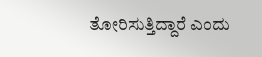ತೋರಿಸುತ್ತಿದ್ದಾರೆ ಎಂದು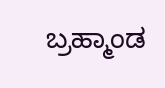ಬ್ರಹ್ಮಾಂಡ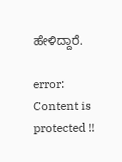ಹೇಳಿದ್ದಾರೆ.

error: Content is protected !!